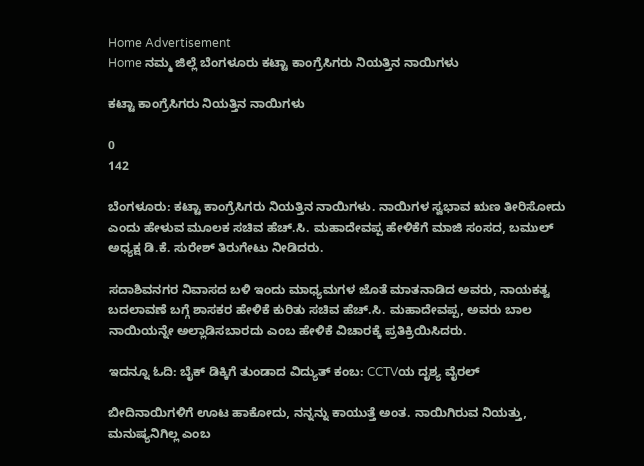Home Advertisement
Home ನಮ್ಮ ಜಿಲ್ಲೆ ಬೆಂಗಳೂರು ಕಟ್ಟಾ ಕಾಂಗ್ರೆಸಿಗರು ನಿಯತ್ತಿನ ನಾಯಿಗಳು

ಕಟ್ಟಾ ಕಾಂಗ್ರೆಸಿಗರು ನಿಯತ್ತಿನ ನಾಯಿಗಳು

0
142

ಬೆಂಗಳೂರು: ಕಟ್ಟಾ ಕಾಂಗ್ರೆಸಿಗರು ನಿಯತ್ತಿನ ನಾಯಿಗಳು. ನಾಯಿಗಳ ಸ್ವಭಾವ ಋಣ ತೀರಿಸೋದು ಎಂದು ಹೇಳುವ ಮೂಲಕ ಸಚಿವ ಹೆಚ್.ಸಿ. ಮಹಾದೇವಪ್ಪ ಹೇಳಿಕೆಗೆ ಮಾಜಿ ಸಂಸದ, ಬಮುಲ್‌ ಅಧ್ಯಕ್ಷ ಡಿ.ಕೆ. ಸುರೇಶ್ ತಿರುಗೇಟು ನೀಡಿದರು.

ಸದಾಶಿವನಗರ ನಿವಾಸದ ಬಳಿ ಇಂದು ಮಾಧ್ಯಮಗಳ ಜೊತೆ ಮಾತನಾಡಿದ ಅವರು, ನಾಯಕತ್ವ ಬದಲಾವಣೆ ಬಗ್ಗೆ ಶಾಸಕರ ಹೇಳಿಕೆ ಕುರಿತು ಸಚಿವ ಹೆಚ್.ಸಿ. ಮಹಾದೇವಪ್ಪ, ಅವರು ಬಾಲ ನಾಯಿಯನ್ನೇ ಅಲ್ಲಾಡಿಸಬಾರದು ಎಂಬ ಹೇಳಿಕೆ ವಿಚಾರಕ್ಕೆ ಪ್ರತಿಕ್ರಿಯಿಸಿದರು.

ಇದನ್ನೂ ಓದಿ: ಬೈಕ್ ಡಿಕ್ಕಿಗೆ ತುಂಡಾದ ವಿದ್ಯುತ್ ಕಂಬ: CCTVಯ ದೃಶ್ಯ ವೈರಲ್

ಬೀದಿನಾಯಿಗಳಿಗೆ ಊಟ ಹಾಕೋದು, ನನ್ನನ್ನು ಕಾಯುತ್ತೆ ಅಂತ. ನಾಯಿಗಿರುವ ನಿಯತ್ತು, ಮನುಷ್ಯನಿಗಿಲ್ಲ ಎಂಬ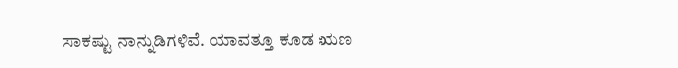ಸಾಕಷ್ಟು ನಾನ್ನುಡಿಗಳಿವೆ. ಯಾವತ್ತೂ ಕೂಡ ಋಣ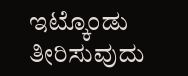ಇಟ್ಕೊಂಡು ತೀರಿಸುವುದು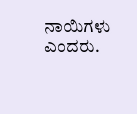ನಾಯಿಗಳು ಎಂದರು.